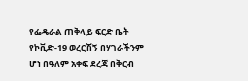የፌዴራል ጠቅላይ ፍርድ ቤት የኮቪድ-19 ወረርሽኝ በሃገራችንም ሆነ በዓለም አቀፍ ደረጃ በቅርብ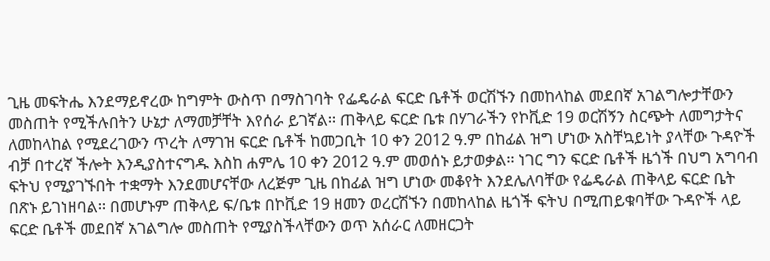ጊዜ መፍትሔ እንደማይኖረው ከግምት ውስጥ በማስገባት የፌዴራል ፍርድ ቤቶች ወርሽኙን በመከላከል መደበኛ አገልግሎታቸውን መስጠት የሚችሉበትን ሁኔታ ለማመቻቸት እየሰራ ይገኛል፡፡ ጠቅላይ ፍርድ ቤቱ በሃገራችን የኮቪድ 19 ወርሽኝን ስርጭት ለመግታትና ለመከላከል የሚደረገውን ጥረት ለማገዝ ፍርድ ቤቶች ከመጋቢት 10 ቀን 2012 ዓ.ም በከፊል ዝግ ሆነው አስቸኳይነት ያላቸው ጉዳዮች ብቻ በተረኛ ችሎት እንዲያስተናግዱ እስከ ሐምሌ 10 ቀን 2012 ዓ.ም መወሰኑ ይታወቃል፡፡ ነገር ግን ፍርድ ቤቶች ዜጎች በህግ አግባብ ፍትህ የሚያገኙበት ተቋማት እንደመሆናቸው ለረጅም ጊዜ በከፊል ዝግ ሆነው መቆየት እንደሌለባቸው የፌዴራል ጠቅላይ ፍርድ ቤት በጽኑ ይገነዘባል፡፡ በመሆኑም ጠቅላይ ፍ/ቤቱ በኮቪድ 19 ዘመን ወረርሽኙን በመከላከል ዜጎች ፍትህ በሚጠይቁባቸው ጉዳዮች ላይ ፍርድ ቤቶች መደበኛ አገልግሎ መስጠት የሚያስችላቸውን ወጥ አሰራር ለመዘርጋት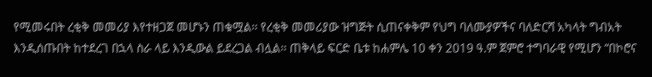የሚመሩበት ረቂቅ መመሪያ እየተዘጋጀ መሆኑን ጠቁሟል፡፡ የረቂቅ መመሪያው ዝግጅት ሲጠናቀቅም የህግ ባለሙያዎችና ባለድርሻ አካላት ግብአት እንዲሰጡበት ከተደረገ በኋላ ስራ ላይ እንዲውል ይደረጋል ብሏል፡፡ ጠቅላይ ፍርድ ቤቱ ከሐምሌ 10 ቀን 2019 ዓ.ም ጀምሮ ተግባራዊ የሚሆን “በኮሮና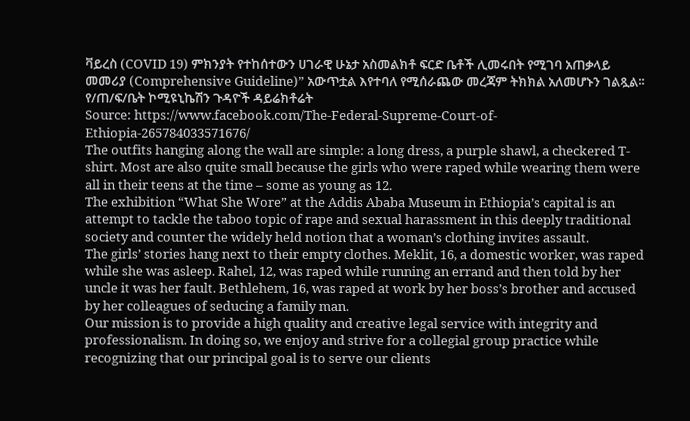ቫይረስ (COVID 19) ምክንያት የተከሰተውን ሀገራዊ ሁኔታ አስመልክቶ ፍርድ ቤቶች ሊመሩበት የሚገባ አጠቃላይ መመሪያ (Comprehensive Guideline)” አውጥቷል እየተባለ የሚሰራጨው መረጃም ትክክል አለመሆኑን ገልጿል፡፡
የ/ጠ/ፍ/ቤት ኮሚዩኒኬሽን ጉዳዮች ዳይሬክቶሬት
Source: https://www.facebook.com/The-Federal-Supreme-Court-of-Ethiopia-265784033571676/
The outfits hanging along the wall are simple: a long dress, a purple shawl, a checkered T-shirt. Most are also quite small because the girls who were raped while wearing them were all in their teens at the time – some as young as 12.
The exhibition “What She Wore” at the Addis Ababa Museum in Ethiopia’s capital is an attempt to tackle the taboo topic of rape and sexual harassment in this deeply traditional society and counter the widely held notion that a woman’s clothing invites assault.
The girls’ stories hang next to their empty clothes. Meklit, 16, a domestic worker, was raped while she was asleep. Rahel, 12, was raped while running an errand and then told by her uncle it was her fault. Bethlehem, 16, was raped at work by her boss’s brother and accused by her colleagues of seducing a family man.
Our mission is to provide a high quality and creative legal service with integrity and professionalism. In doing so, we enjoy and strive for a collegial group practice while recognizing that our principal goal is to serve our clients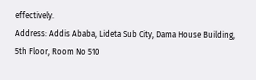effectively.
Address: Addis Ababa, Lideta Sub City, Dama House Building, 5th Floor, Room No 510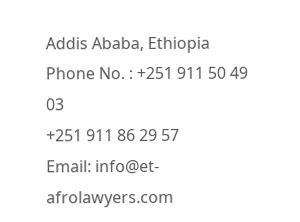Addis Ababa, Ethiopia
Phone No. : +251 911 50 49 03
+251 911 86 29 57
Email: info@et-afrolawyers.com